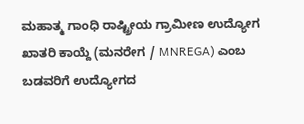ಮಹಾತ್ಮ ಗಾಂಧಿ ರಾಷ್ಟ್ರೀಯ ಗ್ರಾಮೀಣ ಉದ್ಯೋಗ ಖಾತರಿ ಕಾಯ್ದೆ (ಮನರೇಗ / MNREGA) ಎಂಬ ಬಡವರಿಗೆ ಉದ್ಯೋಗದ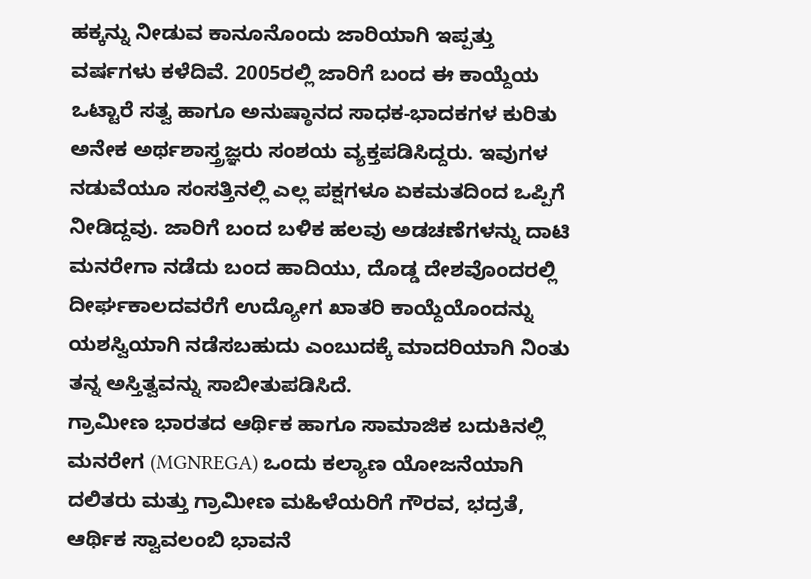ಹಕ್ಕನ್ನು ನೀಡುವ ಕಾನೂನೊಂದು ಜಾರಿಯಾಗಿ ಇಪ್ಪತ್ತು ವರ್ಷಗಳು ಕಳೆದಿವೆ. 2005ರಲ್ಲಿ ಜಾರಿಗೆ ಬಂದ ಈ ಕಾಯ್ದೆಯ ಒಟ್ಟಾರೆ ಸತ್ವ ಹಾಗೂ ಅನುಷ್ಠಾನದ ಸಾಧಕ-ಭಾದಕಗಳ ಕುರಿತು ಅನೇಕ ಅರ್ಥಶಾಸ್ತ್ರಜ್ಞರು ಸಂಶಯ ವ್ಯಕ್ತಪಡಿಸಿದ್ದರು. ಇವುಗಳ ನಡುವೆಯೂ ಸಂಸತ್ತಿನಲ್ಲಿ ಎಲ್ಲ ಪಕ್ಷಗಳೂ ಏಕಮತದಿಂದ ಒಪ್ಪಿಗೆ ನೀಡಿದ್ದವು. ಜಾರಿಗೆ ಬಂದ ಬಳಿಕ ಹಲವು ಅಡಚಣೆಗಳನ್ನು ದಾಟಿ ಮನರೇಗಾ ನಡೆದು ಬಂದ ಹಾದಿಯು, ದೊಡ್ಡ ದೇಶವೊಂದರಲ್ಲಿ ದೀರ್ಘಕಾಲದವರೆಗೆ ಉದ್ಯೋಗ ಖಾತರಿ ಕಾಯ್ದೆಯೊಂದನ್ನು ಯಶಸ್ವಿಯಾಗಿ ನಡೆಸಬಹುದು ಎಂಬುದಕ್ಕೆ ಮಾದರಿಯಾಗಿ ನಿಂತು ತನ್ನ ಅಸ್ತಿತ್ವವನ್ನು ಸಾಬೀತುಪಡಿಸಿದೆ.
ಗ್ರಾಮೀಣ ಭಾರತದ ಆರ್ಥಿಕ ಹಾಗೂ ಸಾಮಾಜಿಕ ಬದುಕಿನಲ್ಲಿ ಮನರೇಗ (MGNREGA) ಒಂದು ಕಲ್ಯಾಣ ಯೋಜನೆಯಾಗಿ ದಲಿತರು ಮತ್ತು ಗ್ರಾಮೀಣ ಮಹಿಳೆಯರಿಗೆ ಗೌರವ, ಭದ್ರತೆ, ಆರ್ಥಿಕ ಸ್ವಾವಲಂಬಿ ಭಾವನೆ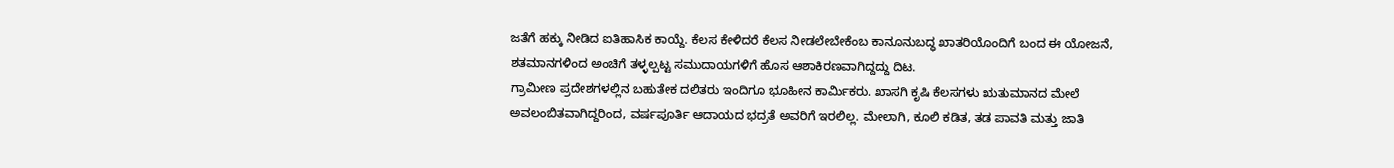ಜತೆಗೆ ಹಕ್ಕು ನೀಡಿದ ಐತಿಹಾಸಿಕ ಕಾಯ್ದೆ. ಕೆಲಸ ಕೇಳಿದರೆ ಕೆಲಸ ನೀಡಲೇಬೇಕೆಂಬ ಕಾನೂನುಬದ್ಧ ಖಾತರಿಯೊಂದಿಗೆ ಬಂದ ಈ ಯೋಜನೆ, ಶತಮಾನಗಳಿಂದ ಅಂಚಿಗೆ ತಳ್ಳಲ್ಪಟ್ಟ ಸಮುದಾಯಗಳಿಗೆ ಹೊಸ ಆಶಾಕಿರಣವಾಗಿದ್ದದ್ದು ದಿಟ.
ಗ್ರಾಮೀಣ ಪ್ರದೇಶಗಳಲ್ಲಿನ ಬಹುತೇಕ ದಲಿತರು ಇಂದಿಗೂ ಭೂಹೀನ ಕಾರ್ಮಿಕರು. ಖಾಸಗಿ ಕೃಷಿ ಕೆಲಸಗಳು ಋತುಮಾನದ ಮೇಲೆ ಅವಲಂಬಿತವಾಗಿದ್ದರಿಂದ, ವರ್ಷಪೂರ್ತಿ ಆದಾಯದ ಭದ್ರತೆ ಅವರಿಗೆ ಇರಲಿಲ್ಲ. ಮೇಲಾಗಿ, ಕೂಲಿ ಕಡಿತ, ತಡ ಪಾವತಿ ಮತ್ತು ಜಾತಿ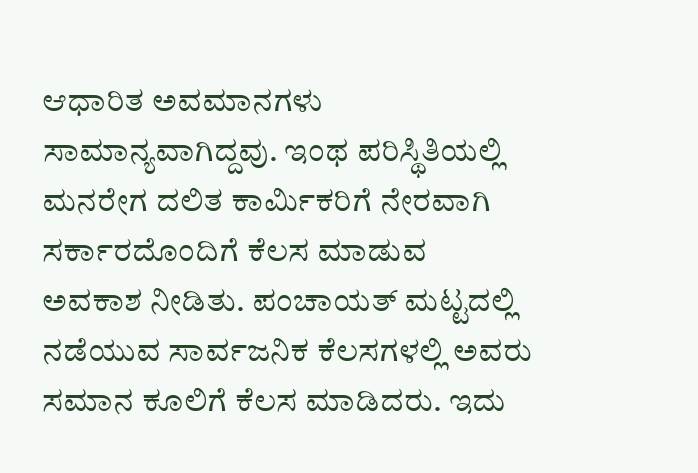ಆಧಾರಿತ ಅವಮಾನಗಳು ಸಾಮಾನ್ಯವಾಗಿದ್ದವು. ಇಂಥ ಪರಿಸ್ಥಿತಿಯಲ್ಲಿ ಮನರೇಗ ದಲಿತ ಕಾರ್ಮಿಕರಿಗೆ ನೇರವಾಗಿ ಸರ್ಕಾರದೊಂದಿಗೆ ಕೆಲಸ ಮಾಡುವ ಅವಕಾಶ ನೀಡಿತು. ಪಂಚಾಯತ್ ಮಟ್ಟದಲ್ಲಿ ನಡೆಯುವ ಸಾರ್ವಜನಿಕ ಕೆಲಸಗಳಲ್ಲಿ ಅವರು ಸಮಾನ ಕೂಲಿಗೆ ಕೆಲಸ ಮಾಡಿದರು. ಇದು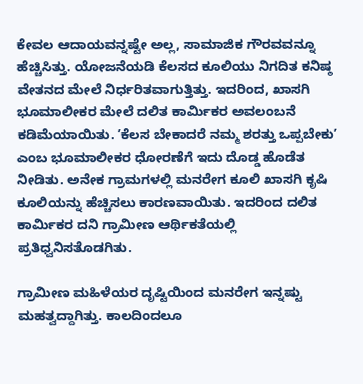ಕೇವಲ ಆದಾಯವನ್ನಷ್ಟೇ ಅಲ್ಲ, ಸಾಮಾಜಿಕ ಗೌರವವನ್ನೂ ಹೆಚ್ಚಿಸಿತ್ತು. ಯೋಜನೆಯಡಿ ಕೆಲಸದ ಕೂಲಿಯು ನಿಗದಿತ ಕನಿಷ್ಠ ವೇತನದ ಮೇಲೆ ನಿರ್ಧರಿತವಾಗುತ್ತಿತ್ತು. ಇದರಿಂದ, ಖಾಸಗಿ ಭೂಮಾಲೀಕರ ಮೇಲೆ ದಲಿತ ಕಾರ್ಮಿಕರ ಅವಲಂಬನೆ ಕಡಿಮೆಯಾಯಿತು. ʼಕೆಲಸ ಬೇಕಾದರೆ ನಮ್ಮ ಶರತ್ತು ಒಪ್ಪಬೇಕುʼ ಎಂಬ ಭೂಮಾಲೀಕರ ಧೋರಣೆಗೆ ಇದು ದೊಡ್ಡ ಹೊಡೆತ ನೀಡಿತು. ಅನೇಕ ಗ್ರಾಮಗಳಲ್ಲಿ ಮನರೇಗ ಕೂಲಿ ಖಾಸಗಿ ಕೃಷಿ ಕೂಲಿಯನ್ನು ಹೆಚ್ಚಿಸಲು ಕಾರಣವಾಯಿತು. ಇದರಿಂದ ದಲಿತ ಕಾರ್ಮಿಕರ ದನಿ ಗ್ರಾಮೀಣ ಆರ್ಥಿಕತೆಯಲ್ಲಿ ಪ್ರತಿಧ್ವನಿಸತೊಡಗಿತು.

ಗ್ರಾಮೀಣ ಮಹಿಳೆಯರ ದೃಷ್ಟಿಯಿಂದ ಮನರೇಗ ಇನ್ನಷ್ಟು ಮಹತ್ವದ್ದಾಗಿತ್ತು. ಕಾಲದಿಂದಲೂ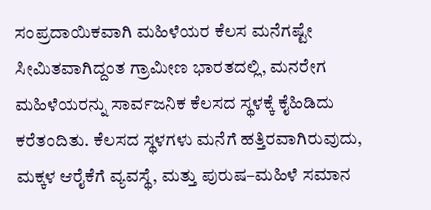ಸಂಪ್ರದಾಯಿಕವಾಗಿ ಮಹಿಳೆಯರ ಕೆಲಸ ಮನೆಗಷ್ಟೇ ಸೀಮಿತವಾಗಿದ್ದಂತ ಗ್ರಾಮೀಣ ಭಾರತದಲ್ಲಿ, ಮನರೇಗ ಮಹಿಳೆಯರನ್ನು ಸಾರ್ವಜನಿಕ ಕೆಲಸದ ಸ್ಥಳಕ್ಕೆ ಕೈಹಿಡಿದು ಕರೆತಂದಿತು. ಕೆಲಸದ ಸ್ಥಳಗಳು ಮನೆಗೆ ಹತ್ತಿರವಾಗಿರುವುದು, ಮಕ್ಕಳ ಆರೈಕೆಗೆ ವ್ಯವಸ್ಥೆ, ಮತ್ತು ಪುರುಷ–ಮಹಿಳೆ ಸಮಾನ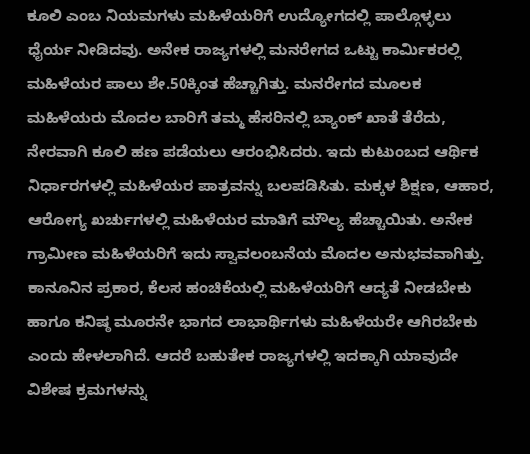ಕೂಲಿ ಎಂಬ ನಿಯಮಗಳು ಮಹಿಳೆಯರಿಗೆ ಉದ್ಯೋಗದಲ್ಲಿ ಪಾಲ್ಗೊಳ್ಳಲು ಧೈರ್ಯ ನೀಡಿದವು. ಅನೇಕ ರಾಜ್ಯಗಳಲ್ಲಿ ಮನರೇಗದ ಒಟ್ಟು ಕಾರ್ಮಿಕರಲ್ಲಿ ಮಹಿಳೆಯರ ಪಾಲು ಶೇ.50ಕ್ಕಿಂತ ಹೆಚ್ಚಾಗಿತ್ತು. ಮನರೇಗದ ಮೂಲಕ ಮಹಿಳೆಯರು ಮೊದಲ ಬಾರಿಗೆ ತಮ್ಮ ಹೆಸರಿನಲ್ಲಿ ಬ್ಯಾಂಕ್ ಖಾತೆ ತೆರೆದು, ನೇರವಾಗಿ ಕೂಲಿ ಹಣ ಪಡೆಯಲು ಆರಂಭಿಸಿದರು. ಇದು ಕುಟುಂಬದ ಆರ್ಥಿಕ ನಿರ್ಧಾರಗಳಲ್ಲಿ ಮಹಿಳೆಯರ ಪಾತ್ರವನ್ನು ಬಲಪಡಿಸಿತು. ಮಕ್ಕಳ ಶಿಕ್ಷಣ, ಆಹಾರ, ಆರೋಗ್ಯ ಖರ್ಚುಗಳಲ್ಲಿ ಮಹಿಳೆಯರ ಮಾತಿಗೆ ಮೌಲ್ಯ ಹೆಚ್ಚಾಯಿತು. ಅನೇಕ ಗ್ರಾಮೀಣ ಮಹಿಳೆಯರಿಗೆ ಇದು ಸ್ವಾವಲಂಬನೆಯ ಮೊದಲ ಅನುಭವವಾಗಿತ್ತು.
ಕಾನೂನಿನ ಪ್ರಕಾರ, ಕೆಲಸ ಹಂಚಿಕೆಯಲ್ಲಿ ಮಹಿಳೆಯರಿಗೆ ಆದ್ಯತೆ ನೀಡಬೇಕು ಹಾಗೂ ಕನಿಷ್ಠ ಮೂರನೇ ಭಾಗದ ಲಾಭಾರ್ಥಿಗಳು ಮಹಿಳೆಯರೇ ಆಗಿರಬೇಕು ಎಂದು ಹೇಳಲಾಗಿದೆ. ಆದರೆ ಬಹುತೇಕ ರಾಜ್ಯಗಳಲ್ಲಿ ಇದಕ್ಕಾಗಿ ಯಾವುದೇ ವಿಶೇಷ ಕ್ರಮಗಳನ್ನು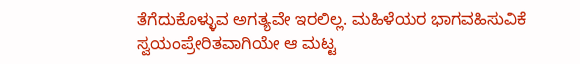ತೆಗೆದುಕೊಳ್ಳುವ ಅಗತ್ಯವೇ ಇರಲಿಲ್ಲ. ಮಹಿಳೆಯರ ಭಾಗವಹಿಸುವಿಕೆ ಸ್ವಯಂಪ್ರೇರಿತವಾಗಿಯೇ ಆ ಮಟ್ಟ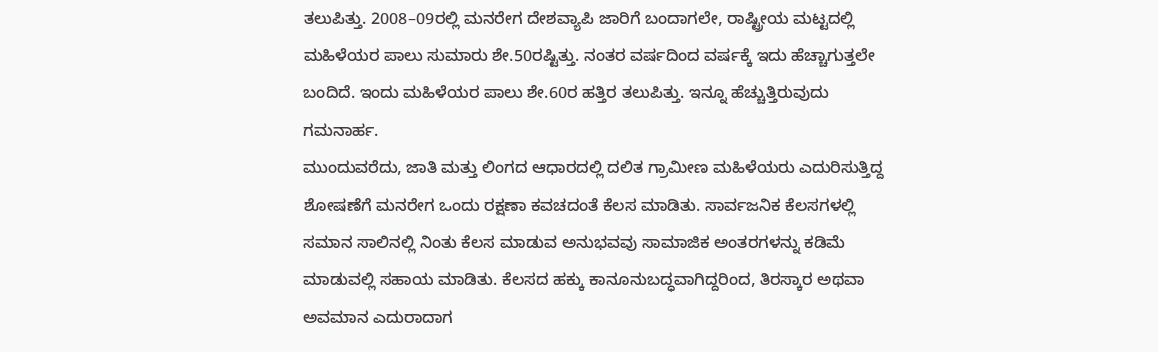ತಲುಪಿತ್ತು. 2008–09ರಲ್ಲಿ ಮನರೇಗ ದೇಶವ್ಯಾಪಿ ಜಾರಿಗೆ ಬಂದಾಗಲೇ, ರಾಷ್ಟ್ರೀಯ ಮಟ್ಟದಲ್ಲಿ ಮಹಿಳೆಯರ ಪಾಲು ಸುಮಾರು ಶೇ.50ರಷ್ಟಿತ್ತು. ನಂತರ ವರ್ಷದಿಂದ ವರ್ಷಕ್ಕೆ ಇದು ಹೆಚ್ಚಾಗುತ್ತಲೇ ಬಂದಿದೆ. ಇಂದು ಮಹಿಳೆಯರ ಪಾಲು ಶೇ.60ರ ಹತ್ತಿರ ತಲುಪಿತ್ತು. ಇನ್ನೂ ಹೆಚ್ಚುತ್ತಿರುವುದು ಗಮನಾರ್ಹ.
ಮುಂದುವರೆದು, ಜಾತಿ ಮತ್ತು ಲಿಂಗದ ಆಧಾರದಲ್ಲಿ ದಲಿತ ಗ್ರಾಮೀಣ ಮಹಿಳೆಯರು ಎದುರಿಸುತ್ತಿದ್ದ ಶೋಷಣೆಗೆ ಮನರೇಗ ಒಂದು ರಕ್ಷಣಾ ಕವಚದಂತೆ ಕೆಲಸ ಮಾಡಿತು. ಸಾರ್ವಜನಿಕ ಕೆಲಸಗಳಲ್ಲಿ ಸಮಾನ ಸಾಲಿನಲ್ಲಿ ನಿಂತು ಕೆಲಸ ಮಾಡುವ ಅನುಭವವು ಸಾಮಾಜಿಕ ಅಂತರಗಳನ್ನು ಕಡಿಮೆ ಮಾಡುವಲ್ಲಿ ಸಹಾಯ ಮಾಡಿತು. ಕೆಲಸದ ಹಕ್ಕು ಕಾನೂನುಬದ್ಧವಾಗಿದ್ದರಿಂದ, ತಿರಸ್ಕಾರ ಅಥವಾ ಅವಮಾನ ಎದುರಾದಾಗ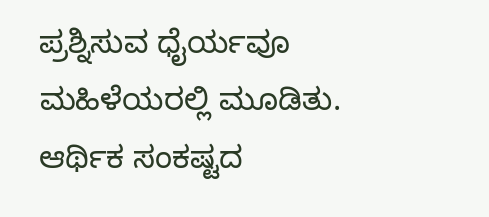ಪ್ರಶ್ನಿಸುವ ಧೈರ್ಯವೂ ಮಹಿಳೆಯರಲ್ಲಿ ಮೂಡಿತು.
ಆರ್ಥಿಕ ಸಂಕಷ್ಟದ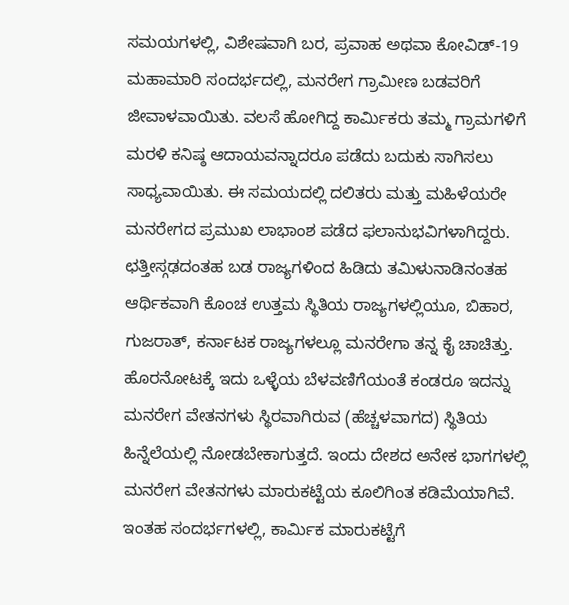ಸಮಯಗಳಲ್ಲಿ, ವಿಶೇಷವಾಗಿ ಬರ, ಪ್ರವಾಹ ಅಥವಾ ಕೋವಿಡ್-19 ಮಹಾಮಾರಿ ಸಂದರ್ಭದಲ್ಲಿ, ಮನರೇಗ ಗ್ರಾಮೀಣ ಬಡವರಿಗೆ ಜೀವಾಳವಾಯಿತು. ವಲಸೆ ಹೋಗಿದ್ದ ಕಾರ್ಮಿಕರು ತಮ್ಮ ಗ್ರಾಮಗಳಿಗೆ ಮರಳಿ ಕನಿಷ್ಠ ಆದಾಯವನ್ನಾದರೂ ಪಡೆದು ಬದುಕು ಸಾಗಿಸಲು ಸಾಧ್ಯವಾಯಿತು. ಈ ಸಮಯದಲ್ಲಿ ದಲಿತರು ಮತ್ತು ಮಹಿಳೆಯರೇ ಮನರೇಗದ ಪ್ರಮುಖ ಲಾಭಾಂಶ ಪಡೆದ ಫಲಾನುಭವಿಗಳಾಗಿದ್ದರು. ಛತ್ತೀಸ್ಗಢದಂತಹ ಬಡ ರಾಜ್ಯಗಳಿಂದ ಹಿಡಿದು ತಮಿಳುನಾಡಿನಂತಹ ಆರ್ಥಿಕವಾಗಿ ಕೊಂಚ ಉತ್ತಮ ಸ್ಥಿತಿಯ ರಾಜ್ಯಗಳಲ್ಲಿಯೂ, ಬಿಹಾರ, ಗುಜರಾತ್, ಕರ್ನಾಟಕ ರಾಜ್ಯಗಳಲ್ಲೂ ಮನರೇಗಾ ತನ್ನ ಕೈ ಚಾಚಿತ್ತು. ಹೊರನೋಟಕ್ಕೆ ಇದು ಒಳ್ಳೆಯ ಬೆಳವಣಿಗೆಯಂತೆ ಕಂಡರೂ ಇದನ್ನು ಮನರೇಗ ವೇತನಗಳು ಸ್ಥಿರವಾಗಿರುವ (ಹೆಚ್ಚಳವಾಗದ) ಸ್ಥಿತಿಯ ಹಿನ್ನೆಲೆಯಲ್ಲಿ ನೋಡಬೇಕಾಗುತ್ತದೆ. ಇಂದು ದೇಶದ ಅನೇಕ ಭಾಗಗಳಲ್ಲಿ ಮನರೇಗ ವೇತನಗಳು ಮಾರುಕಟ್ಟೆಯ ಕೂಲಿಗಿಂತ ಕಡಿಮೆಯಾಗಿವೆ. ಇಂತಹ ಸಂದರ್ಭಗಳಲ್ಲಿ, ಕಾರ್ಮಿಕ ಮಾರುಕಟ್ಟೆಗೆ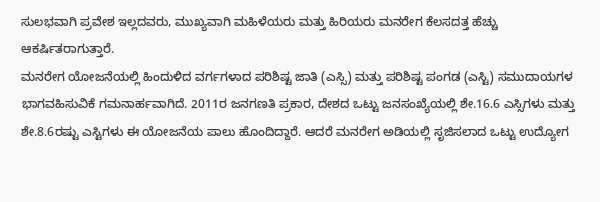ಸುಲಭವಾಗಿ ಪ್ರವೇಶ ಇಲ್ಲದವರು, ಮುಖ್ಯವಾಗಿ ಮಹಿಳೆಯರು ಮತ್ತು ಹಿರಿಯರು ಮನರೇಗ ಕೆಲಸದತ್ತ ಹೆಚ್ಚು ಆಕರ್ಷಿತರಾಗುತ್ತಾರೆ.
ಮನರೇಗ ಯೋಜನೆಯಲ್ಲಿ ಹಿಂದುಳಿದ ವರ್ಗಗಳಾದ ಪರಿಶಿಷ್ಟ ಜಾತಿ (ಎಸ್ಸಿ) ಮತ್ತು ಪರಿಶಿಷ್ಟ ಪಂಗಡ (ಎಸ್ಟಿ) ಸಮುದಾಯಗಳ ಭಾಗವಹಿಸುವಿಕೆ ಗಮನಾರ್ಹವಾಗಿದೆ. 2011ರ ಜನಗಣತಿ ಪ್ರಕಾರ, ದೇಶದ ಒಟ್ಟು ಜನಸಂಖ್ಯೆಯಲ್ಲಿ ಶೇ.16.6 ಎಸ್ಸಿಗಳು ಮತ್ತು ಶೇ.8.6ರಷ್ಟು ಎಸ್ಟಿಗಳು ಈ ಯೋಜನೆಯ ಪಾಲು ಹೊಂದಿದ್ದಾರೆ. ಆದರೆ ಮನರೇಗ ಅಡಿಯಲ್ಲಿ ಸೃಜಿಸಲಾದ ಒಟ್ಟು ಉದ್ಯೋಗ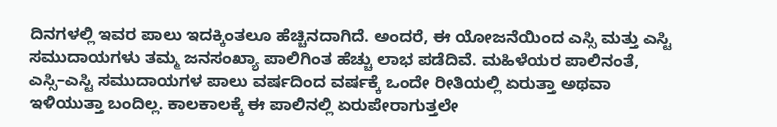ದಿನಗಳಲ್ಲಿ ಇವರ ಪಾಲು ಇದಕ್ಕಿಂತಲೂ ಹೆಚ್ಚಿನದಾಗಿದೆ. ಅಂದರೆ, ಈ ಯೋಜನೆಯಿಂದ ಎಸ್ಸಿ ಮತ್ತು ಎಸ್ಟಿ ಸಮುದಾಯಗಳು ತಮ್ಮ ಜನಸಂಖ್ಯಾ ಪಾಲಿಗಿಂತ ಹೆಚ್ಚು ಲಾಭ ಪಡೆದಿವೆ. ಮಹಿಳೆಯರ ಪಾಲಿನಂತೆ, ಎಸ್ಸಿ–ಎಸ್ಟಿ ಸಮುದಾಯಗಳ ಪಾಲು ವರ್ಷದಿಂದ ವರ್ಷಕ್ಕೆ ಒಂದೇ ರೀತಿಯಲ್ಲಿ ಏರುತ್ತಾ ಅಥವಾ ಇಳಿಯುತ್ತಾ ಬಂದಿಲ್ಲ. ಕಾಲಕಾಲಕ್ಕೆ ಈ ಪಾಲಿನಲ್ಲಿ ಏರುಪೇರಾಗುತ್ತಲೇ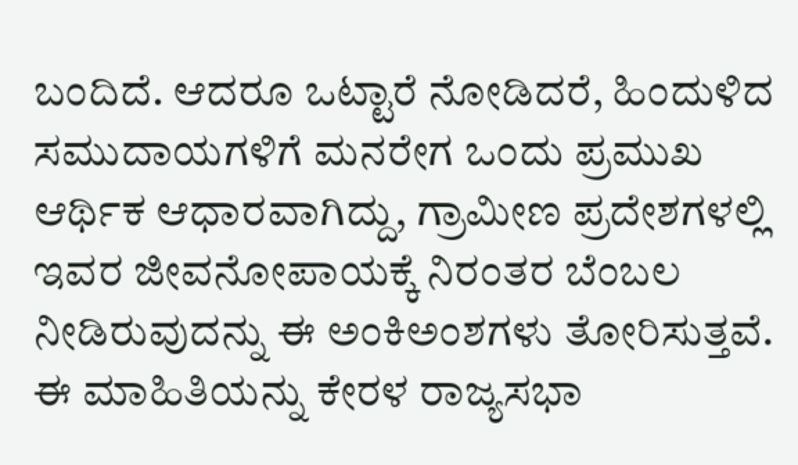ಬಂದಿದೆ. ಆದರೂ ಒಟ್ಟಾರೆ ನೋಡಿದರೆ, ಹಿಂದುಳಿದ ಸಮುದಾಯಗಳಿಗೆ ಮನರೇಗ ಒಂದು ಪ್ರಮುಖ ಆರ್ಥಿಕ ಆಧಾರವಾಗಿದ್ದು, ಗ್ರಾಮೀಣ ಪ್ರದೇಶಗಳಲ್ಲಿ ಇವರ ಜೀವನೋಪಾಯಕ್ಕೆ ನಿರಂತರ ಬೆಂಬಲ ನೀಡಿರುವುದನ್ನು ಈ ಅಂಕಿಅಂಶಗಳು ತೋರಿಸುತ್ತವೆ. ಈ ಮಾಹಿತಿಯನ್ನು ಕೇರಳ ರಾಜ್ಯಸಭಾ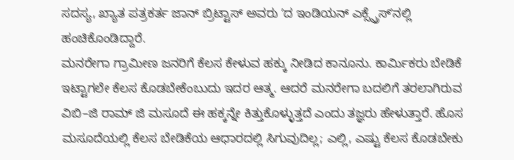ಸದಸ್ಯ, ಖ್ಯಾತ ಪತ್ರಕರ್ತ ಜಾನ್ ಬ್ರಿಟ್ಟಾಸ್ ಅವರು ʼದ ಇಂಡಿಯನ್ ಎಕ್ಸ್ಪ್ರೆಸ್ʼನಲ್ಲಿ ಹಂಚಿಕೊಂಡಿದ್ದಾರೆ.
ಮನರೇಗಾ ಗ್ರಾಮೀಣ ಜನರಿಗೆ ಕೆಲಸ ಕೇಳುವ ಹಕ್ಕು ನೀಡಿದ ಕಾನೂನು. ಕಾರ್ಮಿಕರು ಬೇಡಿಕೆ ಇಟ್ಟಾಗಲೇ ಕೆಲಸ ಕೊಡಬೇಕೆಂಬುದು ಇದರ ಆತ್ಮ. ಆದರೆ ಮನರೇಗಾ ಬದಲಿಗೆ ತರಲಾಗಿರುವ ವಿಬಿ–ಜಿ ರಾಮ್ ಜಿ ಮಸೂದೆ ಈ ಹಕ್ಕನ್ನೇ ಕಿತ್ತುಕೊಳ್ಳುತ್ತದೆ ಎಂದು ತಜ್ಞರು ಹೇಳುತ್ತಾರೆ. ಹೊಸ ಮಸೂದೆಯಲ್ಲಿ ಕೆಲಸ ಬೇಡಿಕೆಯ ಆಧಾರದಲ್ಲಿ ಸಿಗುವುದಿಲ್ಲ; ಎಲ್ಲಿ, ಎಷ್ಟು ಕೆಲಸ ಕೊಡಬೇಕು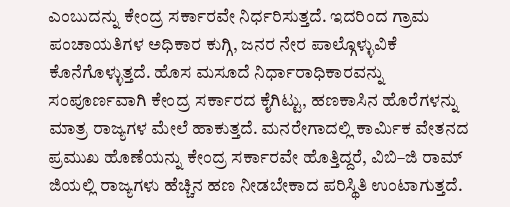ಎಂಬುದನ್ನು ಕೇಂದ್ರ ಸರ್ಕಾರವೇ ನಿರ್ಧರಿಸುತ್ತದೆ. ಇದರಿಂದ ಗ್ರಾಮ ಪಂಚಾಯತಿಗಳ ಅಧಿಕಾರ ಕುಗ್ಗಿ, ಜನರ ನೇರ ಪಾಲ್ಗೊಳ್ಳುವಿಕೆ ಕೊನೆಗೊಳ್ಳುತ್ತದೆ. ಹೊಸ ಮಸೂದೆ ನಿರ್ಧಾರಾಧಿಕಾರವನ್ನು ಸಂಪೂರ್ಣವಾಗಿ ಕೇಂದ್ರ ಸರ್ಕಾರದ ಕೈಗಿಟ್ಟು, ಹಣಕಾಸಿನ ಹೊರೆಗಳನ್ನು ಮಾತ್ರ ರಾಜ್ಯಗಳ ಮೇಲೆ ಹಾಕುತ್ತದೆ. ಮನರೇಗಾದಲ್ಲಿ ಕಾರ್ಮಿಕ ವೇತನದ ಪ್ರಮುಖ ಹೊಣೆಯನ್ನು ಕೇಂದ್ರ ಸರ್ಕಾರವೇ ಹೊತ್ತಿದ್ದರೆ, ವಿಬಿ–ಜಿ ರಾಮ್ ಜಿಯಲ್ಲಿ ರಾಜ್ಯಗಳು ಹೆಚ್ಚಿನ ಹಣ ನೀಡಬೇಕಾದ ಪರಿಸ್ಥಿತಿ ಉಂಟಾಗುತ್ತದೆ.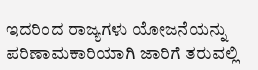ಇದರಿಂದ ರಾಜ್ಯಗಳು ಯೋಜನೆಯನ್ನು ಪರಿಣಾಮಕಾರಿಯಾಗಿ ಜಾರಿಗೆ ತರುವಲ್ಲಿ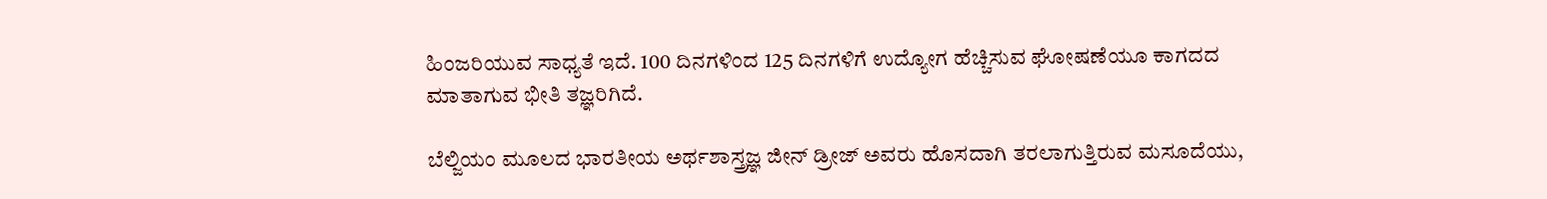ಹಿಂಜರಿಯುವ ಸಾಧ್ಯತೆ ಇದೆ. 100 ದಿನಗಳಿಂದ 125 ದಿನಗಳಿಗೆ ಉದ್ಯೋಗ ಹೆಚ್ಚಿಸುವ ಘೋಷಣೆಯೂ ಕಾಗದದ ಮಾತಾಗುವ ಭೀತಿ ತಜ್ಞರಿಗಿದೆ.

ಬೆಲ್ಜಿಯಂ ಮೂಲದ ಭಾರತೀಯ ಅರ್ಥಶಾಸ್ತ್ರಜ್ಞ ಜೀನ್ ಡ್ರೀಜ್ ಅವರು ಹೊಸದಾಗಿ ತರಲಾಗುತ್ತಿರುವ ಮಸೂದೆಯು,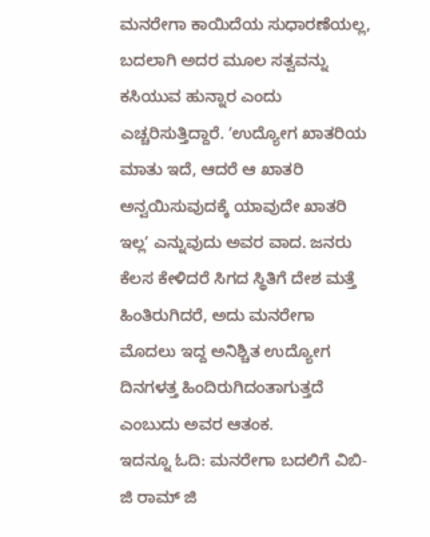ಮನರೇಗಾ ಕಾಯಿದೆಯ ಸುಧಾರಣೆಯಲ್ಲ, ಬದಲಾಗಿ ಅದರ ಮೂಲ ಸತ್ವವನ್ನು ಕಸಿಯುವ ಹುನ್ನಾರ ಎಂದು ಎಚ್ಚರಿಸುತ್ತಿದ್ದಾರೆ. ʼಉದ್ಯೋಗ ಖಾತರಿಯ ಮಾತು ಇದೆ, ಆದರೆ ಆ ಖಾತರಿ ಅನ್ವಯಿಸುವುದಕ್ಕೆ ಯಾವುದೇ ಖಾತರಿ ಇಲ್ಲʼ ಎನ್ನುವುದು ಅವರ ವಾದ. ಜನರು ಕೆಲಸ ಕೇಳಿದರೆ ಸಿಗದ ಸ್ಥಿತಿಗೆ ದೇಶ ಮತ್ತೆ ಹಿಂತಿರುಗಿದರೆ, ಅದು ಮನರೇಗಾ ಮೊದಲು ಇದ್ದ ಅನಿಶ್ಚಿತ ಉದ್ಯೋಗ ದಿನಗಳತ್ತ ಹಿಂದಿರುಗಿದಂತಾಗುತ್ತದೆ ಎಂಬುದು ಅವರ ಆತಂಕ.
ಇದನ್ನೂ ಓದಿ: ಮನರೇಗಾ ಬದಲಿಗೆ ವಿಬಿ-ಜಿ ರಾಮ್ ಜಿ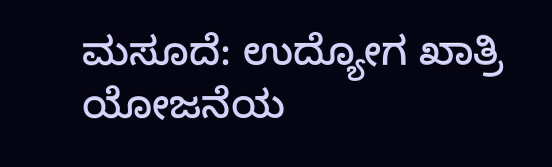ಮಸೂದೆ: ಉದ್ಯೋಗ ಖಾತ್ರಿ ಯೋಜನೆಯ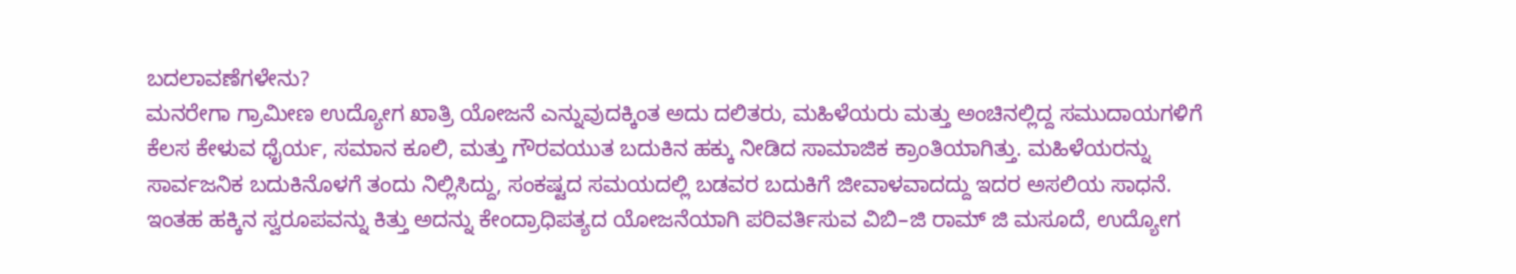ಬದಲಾವಣೆಗಳೇನು?
ಮನರೇಗಾ ಗ್ರಾಮೀಣ ಉದ್ಯೋಗ ಖಾತ್ರಿ ಯೋಜನೆ ಎನ್ನುವುದಕ್ಕಿಂತ ಅದು ದಲಿತರು, ಮಹಿಳೆಯರು ಮತ್ತು ಅಂಚಿನಲ್ಲಿದ್ದ ಸಮುದಾಯಗಳಿಗೆ ಕೆಲಸ ಕೇಳುವ ಧೈರ್ಯ, ಸಮಾನ ಕೂಲಿ, ಮತ್ತು ಗೌರವಯುತ ಬದುಕಿನ ಹಕ್ಕು ನೀಡಿದ ಸಾಮಾಜಿಕ ಕ್ರಾಂತಿಯಾಗಿತ್ತು. ಮಹಿಳೆಯರನ್ನು ಸಾರ್ವಜನಿಕ ಬದುಕಿನೊಳಗೆ ತಂದು ನಿಲ್ಲಿಸಿದ್ದು, ಸಂಕಷ್ಟದ ಸಮಯದಲ್ಲಿ ಬಡವರ ಬದುಕಿಗೆ ಜೀವಾಳವಾದದ್ದು ಇದರ ಅಸಲಿಯ ಸಾಧನೆ. ಇಂತಹ ಹಕ್ಕಿನ ಸ್ವರೂಪವನ್ನು ಕಿತ್ತು ಅದನ್ನು ಕೇಂದ್ರಾಧಿಪತ್ಯದ ಯೋಜನೆಯಾಗಿ ಪರಿವರ್ತಿಸುವ ವಿಬಿ–ಜಿ ರಾಮ್ ಜಿ ಮಸೂದೆ, ಉದ್ಯೋಗ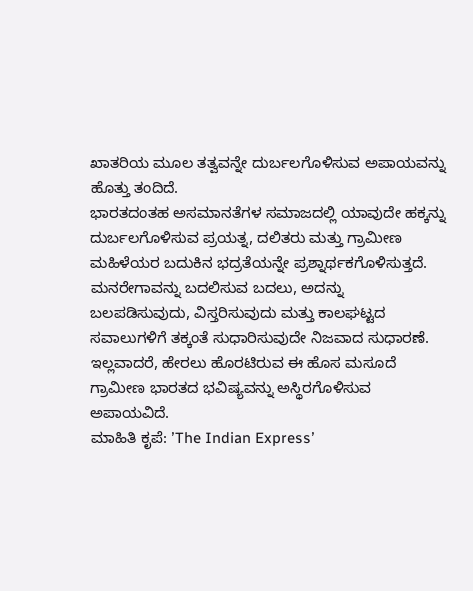ಖಾತರಿಯ ಮೂಲ ತತ್ವವನ್ನೇ ದುರ್ಬಲಗೊಳಿಸುವ ಅಪಾಯವನ್ನು ಹೊತ್ತು ತಂದಿದೆ.
ಭಾರತದಂತಹ ಅಸಮಾನತೆಗಳ ಸಮಾಜದಲ್ಲಿ ಯಾವುದೇ ಹಕ್ಕನ್ನು ದುರ್ಬಲಗೊಳಿಸುವ ಪ್ರಯತ್ನ, ದಲಿತರು ಮತ್ತು ಗ್ರಾಮೀಣ ಮಹಿಳೆಯರ ಬದುಕಿನ ಭದ್ರತೆಯನ್ನೇ ಪ್ರಶ್ನಾರ್ಥಕಗೊಳಿಸುತ್ತದೆ. ಮನರೇಗಾವನ್ನು ಬದಲಿಸುವ ಬದಲು, ಅದನ್ನು ಬಲಪಡಿಸುವುದು, ವಿಸ್ತರಿಸುವುದು ಮತ್ತು ಕಾಲಘಟ್ಟದ ಸವಾಲುಗಳಿಗೆ ತಕ್ಕಂತೆ ಸುಧಾರಿಸುವುದೇ ನಿಜವಾದ ಸುಧಾರಣೆ. ಇಲ್ಲವಾದರೆ, ಹೇರಲು ಹೊರಟಿರುವ ಈ ಹೊಸ ಮಸೂದೆ ಗ್ರಾಮೀಣ ಭಾರತದ ಭವಿಷ್ಯವನ್ನು ಅಸ್ಥಿರಗೊಳಿಸುವ ಅಪಾಯವಿದೆ.
ಮಾಹಿತಿ ಕೃಪೆ: ʼThe Indian Expressʼ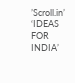ʼScroll.inʼ
‘IDEAS FOR INDIA’